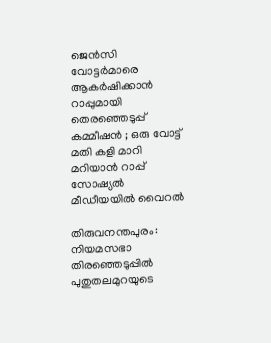ജെന്‍സി വോട്ടര്‍മാരെ ആകര്‍ഷിക്കാന്‍ റാപ്പുമായി തെരഞ്ഞെടുപ്പ് കമ്മീഷന്‍ ; ഒരു വോട്ട് മതി കളി മാറി മറിയാന്‍ റാപ്പ് സോഷ്യല്‍ മീഡീയയില്‍ വൈറല്‍

തിരുവനന്തപുരം: നിയമസഭാ തിരഞ്ഞെടുപ്പിൽ പുതുതലമുറയുടെ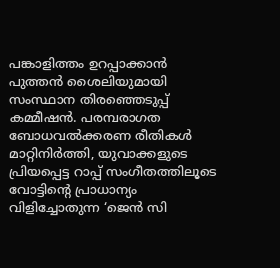പങ്കാളിത്തം ഉറപ്പാക്കാൻ പുത്തൻ ശൈലിയുമായി സംസ്ഥാന തിരഞ്ഞെടുപ്പ് കമ്മീഷൻ. പരമ്പരാഗത ബോധവൽക്കരണ രീതികൾ മാറ്റിനിർത്തി, യുവാക്കളുടെ പ്രിയപ്പെട്ട റാപ്പ് സംഗീതത്തിലൂടെ വോട്ടിന്റെ പ്രാധാന്യം വിളിച്ചോതുന്ന ‘ജെൻ സി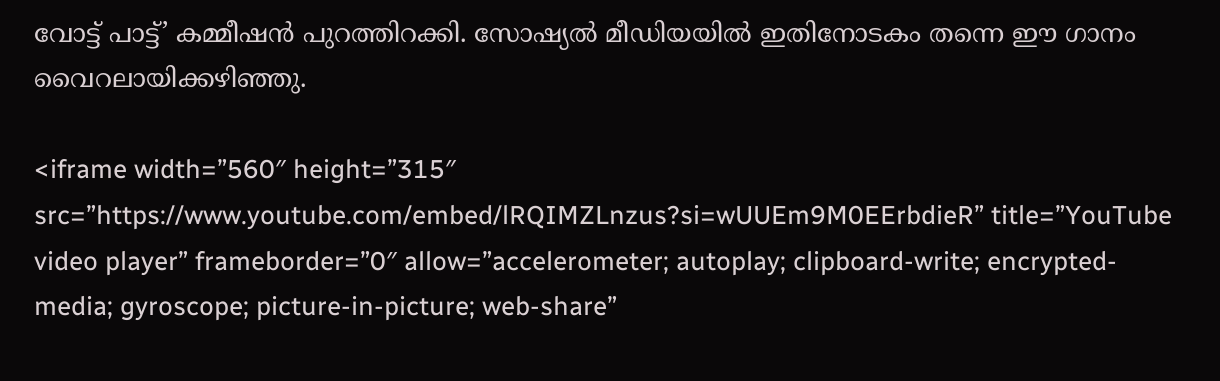വോട്ട് പാട്ട്’ കമ്മീഷൻ പുറത്തിറക്കി. സോഷ്യൽ മീഡിയയിൽ ഇതിനോടകം തന്നെ ഈ ഗാനം വൈറലായിക്കഴിഞ്ഞു.

<iframe width=”560″ height=”315″ src=”https://www.youtube.com/embed/lRQIMZLnzus?si=wUUEm9M0EErbdieR” title=”YouTube video player” frameborder=”0″ allow=”accelerometer; autoplay; clipboard-write; encrypted-media; gyroscope; picture-in-picture; web-share”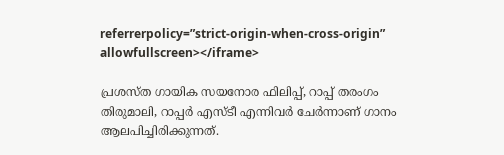referrerpolicy=”strict-origin-when-cross-origin” allowfullscreen></iframe>

പ്രശസ്ത ഗായിക സയനോര ഫിലിപ്പ്, റാപ്പ് തരംഗം തിരുമാലി, റാപ്പർ എസ്ടീ എന്നിവർ ചേർന്നാണ് ഗാനം ആലപിച്ചിരിക്കുന്നത്.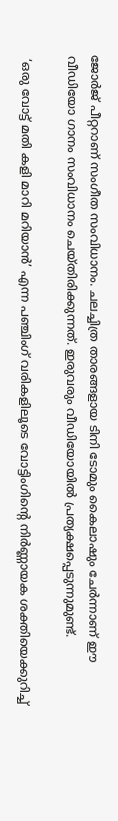ജോർജ് പീറ്ററാണ് സംഗീത സംവിധാനം. ചലച്ചിത്ര താരങ്ങളായ ടിനി ടോമും കൈലാഷും ചേർന്നാണ് ഈ വീഡിയോ ഗാനം സംവിധാനം ചെയ്തിരിക്കുന്നത്. ഇരുവരും വീഡിയോയിൽ പ്രത്യക്ഷപ്പെടുന്നുമുണ്ട്.

 ‘ഒരു വോട്ട് മതി കളി മാറി മറിയാൻ’ എന്ന പഞ്ചിംഗ് വരികളിലൂടെ വോട്ടിംഗിന്റെ നിർണ്ണായക ശക്തിയെക്കുറിച്ച്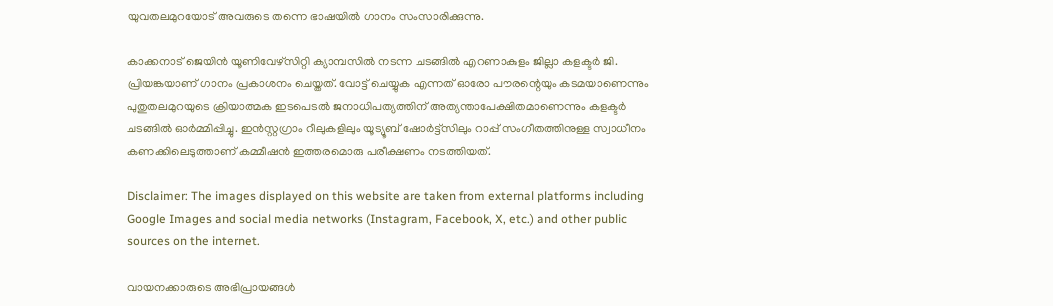യുവതലമുറയോട് അവരുടെ തന്നെ ഭാഷയിൽ ഗാനം സംസാരിക്കുന്നു.

കാക്കനാട് ജെയിൻ യൂണിവേഴ്സിറ്റി ക്യാമ്പസിൽ നടന്ന ചടങ്ങിൽ എറണാകുളം ജില്ലാ കളക്ടർ ജി. പ്രിയങ്കയാണ് ഗാനം പ്രകാശനം ചെയ്തത്. വോട്ട് ചെയ്യുക എന്നത് ഓരോ പൗരന്റെയും കടമയാണെന്നും പുതുതലമുറയുടെ ക്രിയാത്മക ഇടപെടൽ ജനാധിപത്യത്തിന് അത്യന്താപേക്ഷിതമാണെന്നും കളക്ടർ ചടങ്ങിൽ ഓർമ്മിപ്പിച്ചു. ഇൻസ്റ്റഗ്രാം റീലുകളിലും യൂട്യൂബ് ഷോർട്ട്സിലും റാപ്പ് സംഗീതത്തിനുള്ള സ്വാധീനം കണക്കിലെടുത്താണ് കമ്മീഷൻ ഇത്തരമൊരു പരീക്ഷണം നടത്തിയത്.

Disclaimer: The images displayed on this website are taken from external platforms including Google Images and social media networks (Instagram, Facebook, X, etc.) and other public sources on the internet.

വായനക്കാരുടെ അഭിപ്രായങ്ങള്‍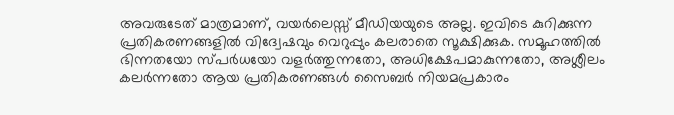അവരുടേത് മാത്രമാണ്, വയർലെസ്സ് മീഡിയയുടെ അല്ല. ഇവിടെ കുറിക്കുന്ന പ്രതികരണങ്ങളിൽ വിദ്വേഷവും വെറുപ്പും കലരാതെ സൂക്ഷിക്കുക. സമൂഹത്തിൽ ഭിന്നതയോ സ്‌പർധയോ വളർത്തുന്നതോ, അധിക്ഷേപമാകുന്നതോ, അശ്ലീലം കലർന്നതോ ആയ പ്രതികരണങ്ങൾ സൈബർ നിയമപ്രകാരം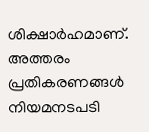ശിക്ഷാർഹമാണ്. അത്തരം പ്രതികരണങ്ങൾ നിയമനടപടി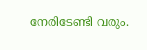നേരിടേണ്ടി വരും.